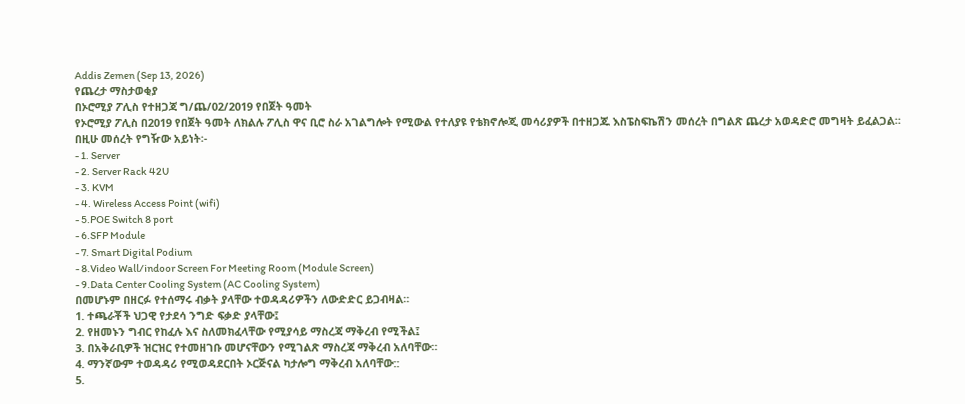Addis Zemen (Sep 13, 2026)
የጨረታ ማስታወቂያ
በኦሮሚያ ፖሊስ የተዘጋጃ ግ/ጨ/02/2019 የበጀት ዓመት
የኦሮሚያ ፖሊስ በ2019 የበጀት ዓመት ለክልሉ ፖሊስ ዋና ቢሮ ስራ አገልግሎት የሚውል የተለያዩ የቴክኖሎጂ መሳሪያዎች በተዘጋጁ እስፔስፍኬሽን መሰረት በግልጽ ጨረታ አወዳድሮ መግዛት ይፈልጋል።
በዚሁ መሰረት የግዥው አይነት፡-
- 1. Server
- 2. Server Rack 42U
- 3. KVM
- 4. Wireless Access Point (wifi)
- 5.POE Switch 8 port
- 6.SFP Module
- 7. Smart Digital Podium
- 8.Video Wall/indoor Screen For Meeting Room (Module Screen)
- 9.Data Center Cooling System (AC Cooling System)
በመሆኑም በዘርፉ የተሰማሩ ብቃት ያላቸው ተወዳዳሪዎችን ለውድድር ይጋብዛል።
1. ተጫራቾች ህጋዊ የታደሳ ንግድ ፍቃድ ያላቸው፤
2. የዘመኑን ግብር የከፈሉ እና ስለመክፈላቸው የሚያሳይ ማስረጃ ማቅረብ የሚችል፤
3. በአቅራቢዎች ዝርዝር የተመዘገቡ መሆናቸውን የሚገልጽ ማስረጃ ማቅረብ አለባቸው።
4. ማንኛውም ተወዳዳሪ የሚወዳደርበት ኦርጅናል ካታሎግ ማቅረብ አለባቸው::
5.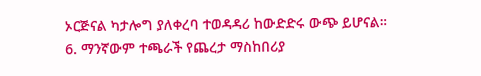ኦርጅናል ካታሎግ ያለቀረባ ተወዳዳሪ ከውድድሩ ውጭ ይሆናል።
6. ማንኛውም ተጫራች የጨረታ ማስከበሪያ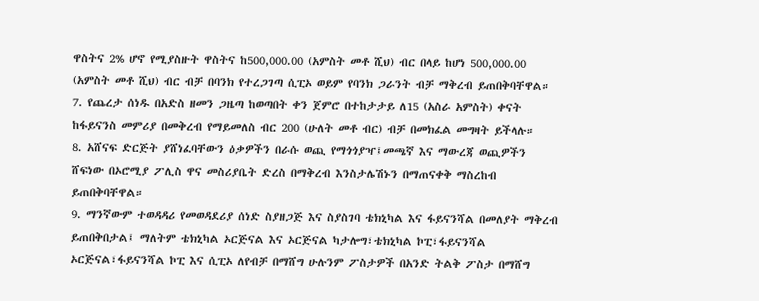ዋስትና 2% ሆኖ የሚያስዙት ዋስትና ከ500,000.00 (አምስት መቶ ሺህ) ብር በላይ ከሆነ 500,000.00 (አምስት መቶ ሺህ) ብር ብቻ በባንክ የተረጋገጣ ሲፒኦ ወይም የባንክ ጋራንት ብቻ ማቅረብ ይጠበቅባቸዋል።
7. የጨረታ ሰነዱ በአድስ ዘመን ጋዜጣ ከወጣበት ቀን ጀምሮ በተከታታይ ለ15 (አስራ አምስት) ቀናት ከፋይናንስ መምሪያ በመቅረብ የማይመለስ ብር 200 (ሁለት መቶ ብር) ብቻ በመክፈል መግዛት ይችላሉ።
8. አሸናፍ ድርጅት ያሸነፈባቸውን ዕቃዎችን በራሱ ወጪ የማጎጎያዣ፤መጫኛ እና ማውረጃ ወጪዎችን ሸፍነው በኦሮሚያ ፖሊስ ዋና መስሪያቤት ድረስ በማቅረብ እንስታሌሽኑን በማጠናቀቅ ማስረከብ ይጠበቅባቸዋል።
9. ማንኛውም ተወዳዳሪ የመወዳደሪያ ሰነድ ስያዘጋጅ እና ስያስገባ ቴክኒካል እና ፋይናንሻል በመለያት ማቅረብ ይጠበቅበታል፤ ማለትም ቴክኒካል ኦርጅናል እና ኦርጅናል ካታሎግ፣ቴክኒካል ኮፒ፣ፋይናንሻል ኦርጅናል፣ፋይናንሻል ኮፒ እና ሲፒኦ ለየብቻ በማሸግ ሁሉንም ፖስታዎች በአንድ ትልቅ ፖስታ በማሸግ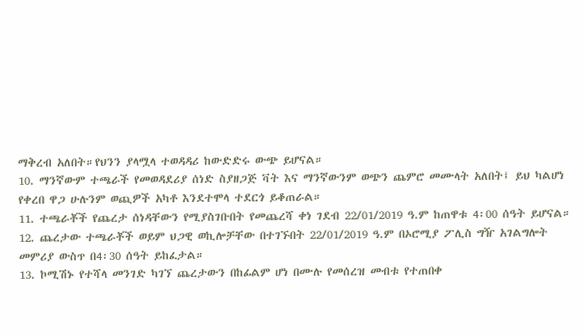ማቅረብ አለበት።የህንን ያላሟላ ተወዳዳሪ ከውድድሩ ውጭ ይሆናል።
10. ማንኛውም ተጫራች የመወዳደሪያ ሰነድ ስያዘጋጅ ቫት እና ማንኛውንም ወጭን ጨምሮ መሙላት አለበት፤ ይህ ካልሆነ የቀረበ ዋጋ ሁሉንም ወጪዎች አካቶ እንደተሞላ ተደርጎ ይቆጠራል።
11. ተጫራቾች የጨረታ ሰነዳቸውን የሚያስገቡበት የመጨረሻ ቀነ ገደብ 22/01/2019 ዓ.ም ከጠዋቱ 4፡00 ሰዓት ይሆናል።
12. ጨረታው ተጫራቾች ወይም ህጋዊ ወኪሎቻቸው በተገኙበት 22/01/2019 ዓ.ም በኦሮሚያ ፖሊስ ግዥ አገልግሎት መምሪያ ውስጥ በ4፡30 ሰዓት ይከፈታል።
13. ኮሚሽኑ የተሻላ መንገድ ካገኘ ጨረታውን በከፊልም ሆነ በሙሉ የመሰረዝ መብቱ የተጠበቀ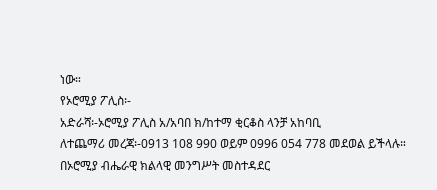ነው።
የኦሮሚያ ፖሊስ፡-
አድራሻ፡-ኦሮሚያ ፖሊስ አ/አባበ ክ/ከተማ ቂርቆስ ላንቻ አከባቢ
ለተጨማሪ መረጃ፡-0913 108 990 ወይም 0996 054 778 መደወል ይችላሉ።
በኦሮሚያ ብሔራዊ ክልላዊ መንግሥት መስተዳደር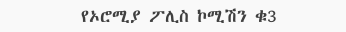የኦሮሚያ ፖሊስ ኮሚሽን ቁ3